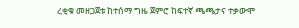ረቂቁ መዘጋጀቱ ከተሰማ ግዜ ጀምሮ ከፍተኛ ጫጫታና ተቃውሞ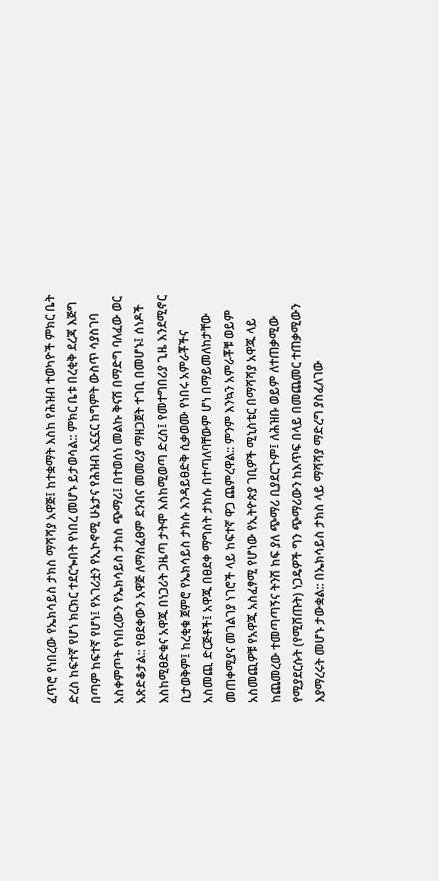ፈጥሮ የነበረው የኤክሳይስ ታክስ ማሻሻያ አዋጅ፤ ከተቋማት እስከ የሕዝብ ተወካዮች ምክር ቤት ድረስ ከፍተኛ የሆነ ክርክር ተደርጐበት የነበረ መሆኑ ይታወሳል:: ምክር ቤቱ በረቂቅ ደረጃ እጅግ በጣም ከፍተኛ የሆነ፤ የአገሪቷን የኢኮኖሚ ሁኔታና የሕዝብ አኗኗር ከግምት ውስጥ ሳያስገባ አስቀምጦት የነበረውን የኤክሳይስ ታክስ ጭማሪ፤ በተወሰነ መልኩ ቅናሽ በማድግ ባለፈው ወር አጽድቆታል:: የፀደቀውን አዋጅ ለማስፈፀም ደንብና መመሪያ ማዘጋጀት ተገቢ በመሆኑ፤ ሰነዶች እስከሚፀድቁና አዋጁ በነጋሪት ጋዜጣ ታትሞ እስከሚወጣ ድረስ፤ የመተግበሪያ ጊዜ እንደሚኖር ቢታወቅም፤ ከረቂቁ ጀምሮ የኤክሳይስ ታክሱ እንዳይፀድቅ ሲቃወሙ የነበሩ አምራቾችና አስመጪ ድርጅቶች፤ አዋጁ በፀደቀ ማግስት ታክሱ በተጣለባቸውም ሆነ በማይመለከታቸው መጠቀሚያና መገልገያ ነገሮች ላይ ከፍተኛ ዋጋ ጨምረዋል:: ምንም እንኳን አምራቾቹ ወይም አስመጪዎቹ የአዋጁ አስፈፃሚ የሆነው የኢትዮጵያ ገቢዎች ሚኒስቴር በማሻሻያ አዋጁ ላይ ከጨመረው ተመጣጣኝና ትንሽ ከፍ ያለ ጭማሪ ቢያደርጉም፤ ለሕዝቡ ወይም ለተጠቃሚው የሚያደርሱት (የሚሸጡት) ነጋዴዎች ግን ጭማሪውን ከእጥፍ በላይ በመጨመር ተጠቃሚውን እያማረሩት መሆኑ ታውቋል:: በኤክሳይስ ታክስ ላይ ማሻሻያ ማድረግ ያስፈለገው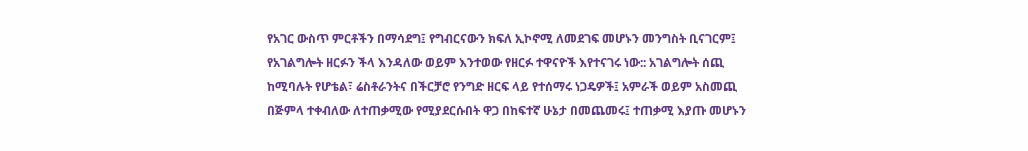የአገር ውስጥ ምርቶችን በማሳደግ፤ የግብርናውን ክፍለ ኢኮኖሚ ለመደገፍ መሆኑን መንግስት ቢናገርም፤ የአገልግሎት ዘርፉን ችላ እንዳለው ወይም እንተወው የዘርፉ ተዋናዮች እየተናገሩ ነው:: አገልግሎት ሰጪ ከሚባሉት የሆቴል፣ ሬስቶራንትና በችርቻሮ የንግድ ዘርፍ ላይ የተሰማሩ ነጋዴዎች፤ አምራች ወይም አስመጪ በጅምላ ተቀብለው ለተጠቃሚው የሚያደርሱበት ዋጋ በከፍተኛ ሁኔታ በመጨመሩ፤ ተጠቃሚ እያጡ መሆኑን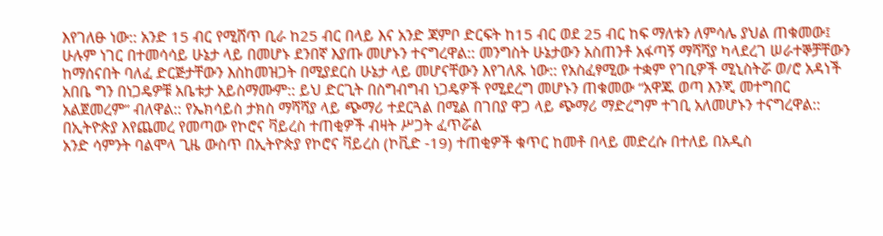እየገለፁ ነው:: አንድ 15 ብር የሚሸጥ ቢራ ከ25 ብር በላይ እና አንድ ጃምቦ ድርፍት ከ15 ብር ወደ 25 ብር ከፍ ማለቱን ለምሳሌ ያህል ጠቁመው፤ ሁሉም ነገር በተመሳሳይ ሁኔታ ላይ በመሆኑ ደንበኛ እያጡ መሆኑን ተናግረዋል:: መንግስት ሁኔታውን አስጠንቶ አፋጣኝ ማሻሻያ ካላደረገ ሠራተኞቻቸውን ከማሰናበት ባለፈ ድርጅታቸውን እስከመዝጋት በሚያደርስ ሁኔታ ላይ መሆናቸውን እየገለጹ ነው:: የአስፈፃሚው ተቋም የገቢዎች ሚኒስትሯ ወ/ሮ አዳነች አበቤ ግን በነጋዴዎቹ አቤቱታ አይስማሙም:: ይህ ድርጊት በስግብግብ ነጋዴዎች የሚደረግ መሆኑን ጠቁመው “አዋጁ ወጣ እንጂ መተግበር አልጀመረም” ብለዋል:: የኤክሳይስ ታክስ ማሻሻያ ላይ ጭማሪ ተደርጓል በሚል በገበያ ዋጋ ላይ ጭማሪ ማድረግም ተገቢ አለመሆኑን ተናግረዋል::
በኢትዮጵያ እየጨመረ የመጣው የኮሮና ቫይረስ ተጠቂዎች ብዛት ሥጋት ፈጥሯል
አንድ ሳምንት ባልሞላ ጊዜ ውስጥ በኢትዮጵያ የኮሮና ቫይረስ (ኮቪድ -19) ተጠቂዎች ቁጥር ከመቶ በላይ መድረሱ በተለይ በአዲስ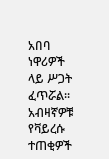አበባ ነዋሪዎች ላይ ሥጋት ፈጥሯል፡፡ አብዛኛዎቹ የቫይረሱ ተጠቂዎች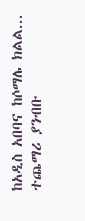ከአዲስ አበባና ከሶማሌ ክልል...
ተጨማሪ ያንብቡ